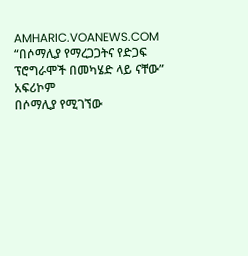AMHARIC.VOANEWS.COM
“በሶማሊያ የማረጋጋትና የድጋፍ ፕሮግራሞች በመካሄድ ላይ ናቸው” አፍሪኮም
በሶማሊያ የሚገኘው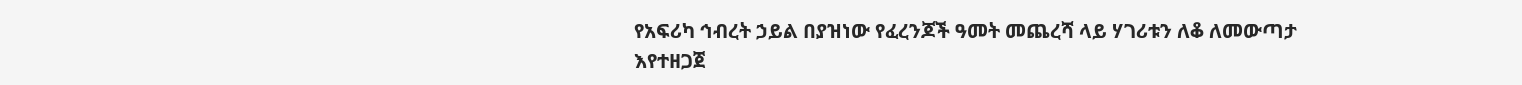የአፍሪካ ኅብረት ኃይል በያዝነው የፈረንጆች ዓመት መጨረሻ ላይ ሃገሪቱን ለቆ ለመውጣታ እየተዘጋጀ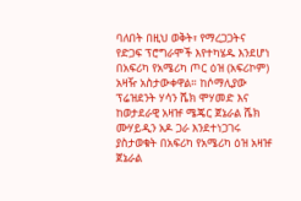ባለበት በዚህ ወቅት፣ የማረጋጋትና የድጋፍ ፕሮግራሞች እየተካሄዱ እንደሆነ በአፍሪካ የአሜሪካ ጦር ዕዝ (አፍሪኮም) አዛዥ አስታውቀዋል። ከሶማሊያው ፕሬዝደንት ሃሳን ሼክ ሞሃመድ እና ከወታደራዊ አዛዡ ሜጄር ጀኔራል ሼክ ሙሃይዲን አዶ ጋራ እንደተነጋገሩ ያስታወቁት በአፍሪካ የአሜሪካ ዕዝ አዛዡ ጀኔራል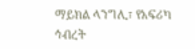ማይክል ላንግሊ፣ የአፍሪካ ኅብረት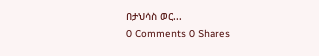በታህሳስ ወር...
0 Comments 0 Shares